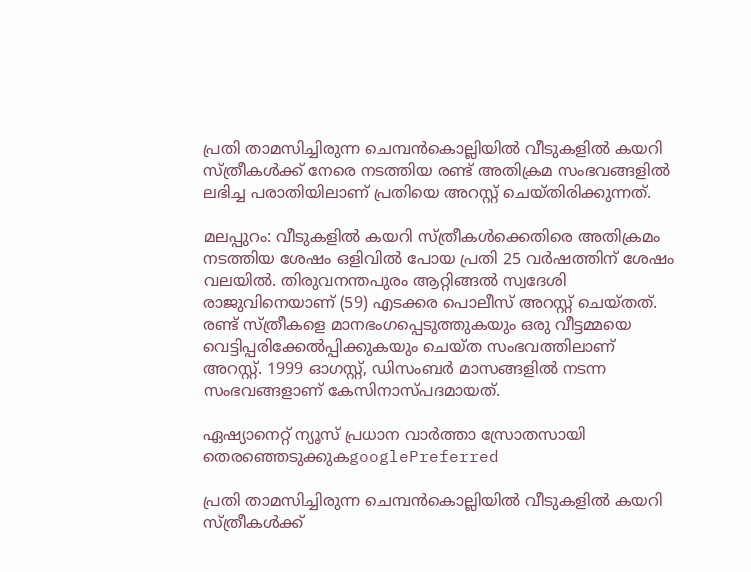പ്രതി താമസിച്ചിരുന്ന ചെമ്പന്‍കൊല്ലിയില്‍ വീടുകളില്‍ കയറി സ്ത്രീകള്‍ക്ക് നേരെ നടത്തിയ രണ്ട് അതിക്രമ സംഭവങ്ങളില്‍ ലഭിച്ച പരാതിയിലാണ് പ്രതിയെ അറസ്റ്റ് ചെയ്തിരിക്കുന്നത്.

മലപ്പുറം: വീടുകളിൽ കയറി സ്ത്രീകൾക്കെതിരെ അതിക്രമം നടത്തിയ ശേഷം ഒളിവിൽ പോയ പ്രതി 25 വർഷത്തിന് ശേഷം വലയിൽ. തിരുവനന്തപുരം ആറ്റിങ്ങല്‍ സ്വദേശി രാജുവിനെയാണ് (59) എടക്കര പൊലീസ് അറസ്റ്റ് ചെയ്തത്. രണ്ട് സ്ത്രീകളെ മാനഭംഗപ്പെടുത്തുകയും ഒരു വീട്ടമ്മയെ വെട്ടിപ്പരിക്കേല്‍പ്പിക്കുകയും ചെയ്ത സംഭവത്തിലാണ് അറസ്റ്റ്‌. 1999 ഓഗസ്റ്റ്, ഡിസംബര്‍ മാസങ്ങളില്‍ നടന്ന സംഭവങ്ങളാണ് കേസിനാസ്പദമായത്.

ഏഷ്യാനെറ്റ് ന്യൂസ് പ്രധാന വാർത്താ സ്രോതസായി തെരഞ്ഞെടുക്കുകgooglePreferred

പ്രതി താമസിച്ചിരുന്ന ചെമ്പന്‍കൊല്ലിയില്‍ വീടുകളില്‍ കയറി സ്ത്രീകള്‍ക്ക്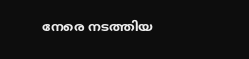നേരെ നടത്തിയ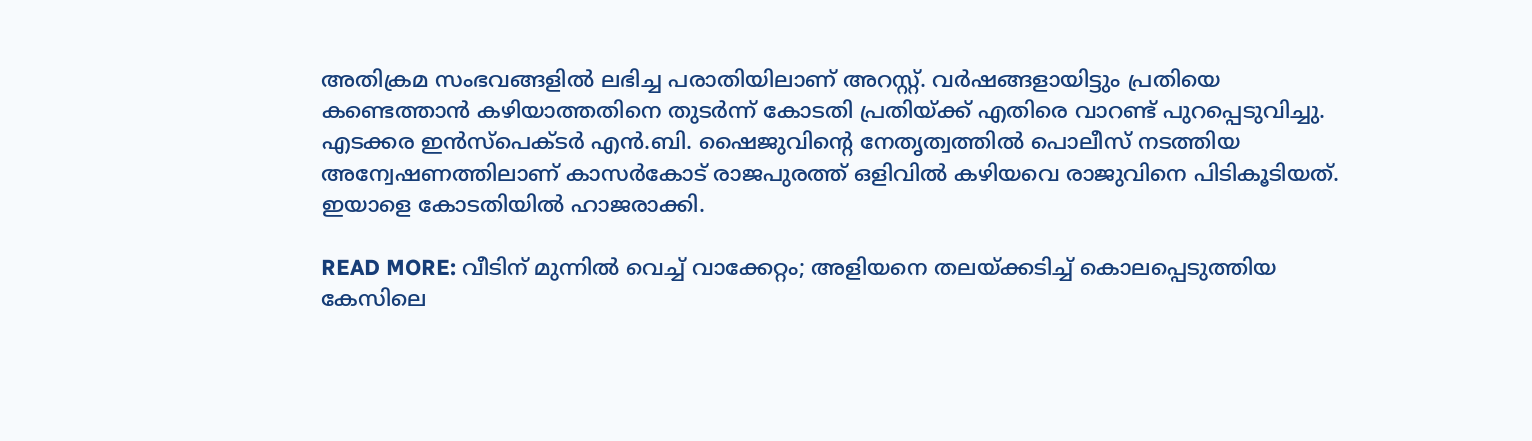അതിക്രമ സംഭവങ്ങളില്‍ ലഭിച്ച പരാതിയിലാണ് അറസ്റ്റ്. വര്‍ഷങ്ങളായിട്ടും പ്രതിയെ കണ്ടെത്താന്‍ കഴിയാത്തതിനെ തുടര്‍ന്ന് കോടതി പ്രതിയ്ക്ക് എതിരെ വാറണ്ട് പുറപ്പെടുവിച്ചു. എടക്കര ഇന്‍സ്‌പെക്ടര്‍ എന്‍.ബി. ഷൈജുവിന്റെ നേതൃത്വത്തില്‍ പൊലീസ് നടത്തിയ അന്വേഷണത്തിലാണ് കാസര്‍കോട് രാജപുരത്ത് ഒളിവില്‍ കഴിയവെ രാജുവിനെ പിടികൂടിയത്. ഇയാളെ കോടതിയില്‍ ഹാജരാക്കി.

READ MORE: വീടിന് മുന്നിൽ വെച്ച് വാക്കേറ്റം; അളിയനെ തലയ്ക്കടിച്ച് കൊലപ്പെടുത്തിയ കേസിലെ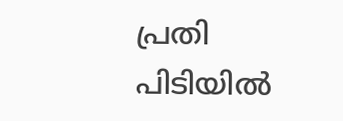പ്രതി പിടിയിൽ